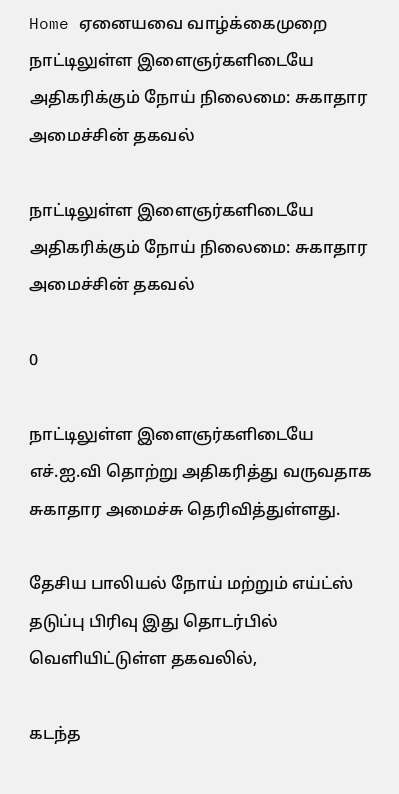Home ஏனையவை வாழ்க்கைமுறை நாட்டிலுள்ள இளைஞர்களிடையே அதிகரிக்கும் நோய் நிலைமை: சுகாதார அமைச்சின் தகவல்

நாட்டிலுள்ள இளைஞர்களிடையே அதிகரிக்கும் நோய் நிலைமை: சுகாதார அமைச்சின் தகவல்

0

நாட்டிலுள்ள இளைஞர்களிடையே எச்.ஐ.வி தொற்று அதிகரித்து வருவதாக சுகாதார அமைச்சு தெரிவித்துள்ளது.

தேசிய பாலியல் நோய் மற்றும் எய்ட்ஸ் தடுப்பு பிரிவு இது தொடர்பில் வெளியிட்டுள்ள தகவலில்,

கடந்த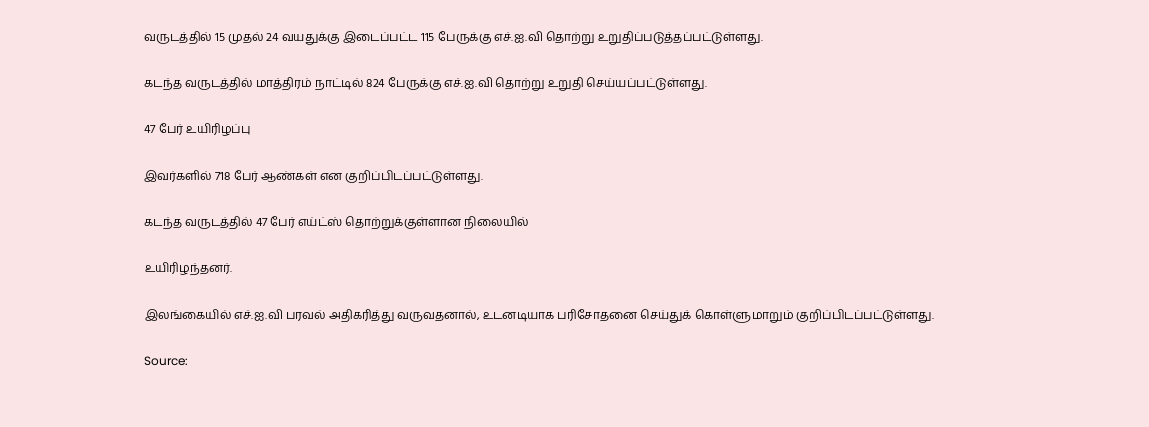வருடத்தில் 15 முதல் 24 வயதுக்கு இடைப்பட்ட 115 பேருக்கு எச்.ஐ.வி தொற்று உறுதிப்படுத்தப்பட்டுள்ளது.

கடந்த வருடத்தில் மாத்திரம் நாட்டில் 824 பேருக்கு எச்.ஐ.வி தொற்று உறுதி செய்யப்பட்டுள்ளது.

47 பேர் உயிரிழப்பு

இவர்களில் 718 பேர் ஆண்கள் என குறிப்பிடப்பட்டுள்ளது.

கடந்த வருடத்தில் 47 பேர் எய்ட்ஸ் தொற்றுக்குள்ளான நிலையில்

உயிரிழந்தனர்.

இலங்கையில் எச்.ஐ.வி பரவல் அதிகரித்து வருவதனால், உடனடியாக பரிசோதனை செய்துக் கொள்ளுமாறும் குறிப்பிடப்பட்டுள்ளது.

Source: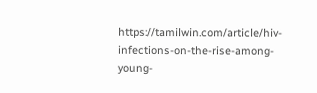https://tamilwin.com/article/hiv-infections-on-the-rise-among-young-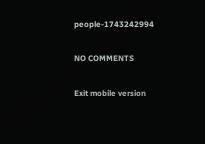people-1743242994

NO COMMENTS

Exit mobile version